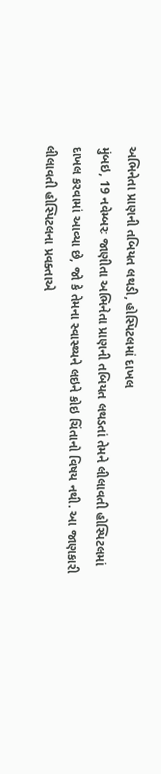અભિનેતા પ્રાણની તબિયત લથડી, હોસ્પિટલમાં દાખલ
મુંબઇ, 19 નવેમ્બરઃ જાણીતા અભિનેતા પ્રાણની તબિયત લથડતાં તેમને લીલાવતી હોસ્પિટલમાં દાખલ કરવામાં આવ્યા છે, જો કે તેમના સ્વાસ્થ્યને લઇને કોઇ ચિંતાનો વિષય નથી. આ જાણકારી લીલાવતી હોસ્પિટલના પ્રવક્તાએ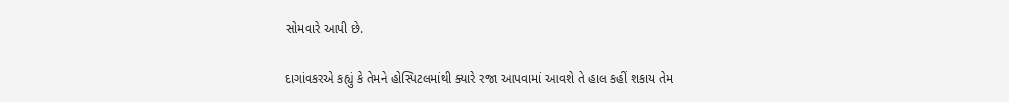સોમવારે આપી છે.

દાગાંવકરએ કહ્યું કે તેમને હોસ્પિટલમાંથી ક્યારે રજા આપવામાં આવશે તે હાલ કહીં શકાય તેમ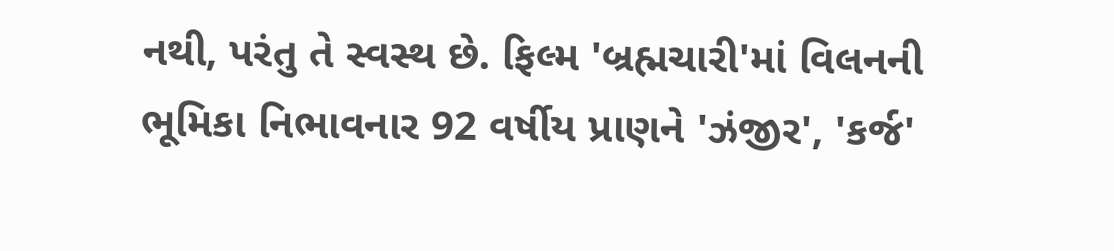નથી, પરંતુ તે સ્વસ્થ છે. ફિલ્મ 'બ્રહ્મચારી'માં વિલનની ભૂમિકા નિભાવનાર 92 વર્ષીય પ્રાણને 'ઝંજીર', 'કર્જ'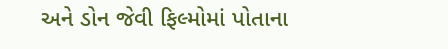અને ડોન જેવી ફિલ્મોમાં પોતાના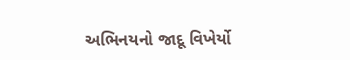અભિનયનો જાદૂ વિખેર્યો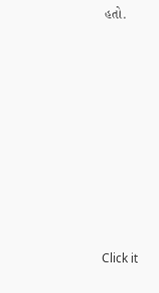હતો.












Click it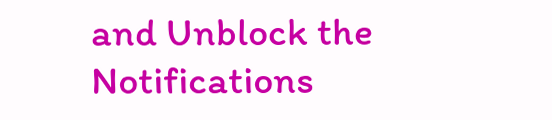and Unblock the Notifications